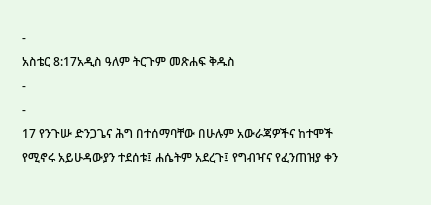-
አስቴር 8:17አዲስ ዓለም ትርጉም መጽሐፍ ቅዱስ
-
-
17 የንጉሡ ድንጋጌና ሕግ በተሰማባቸው በሁሉም አውራጃዎችና ከተሞች የሚኖሩ አይሁዳውያን ተደሰቱ፤ ሐሴትም አደረጉ፤ የግብዣና የፈንጠዝያ ቀን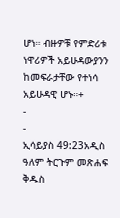ሆነ። ብዙዎቹ የምድሪቱ ነዋሪዎች አይሁዳውያንን ከመፍራታቸው የተነሳ አይሁዳዊ ሆኑ።+
-
-
ኢሳይያስ 49:23አዲስ ዓለም ትርጉም መጽሐፍ ቅዱስ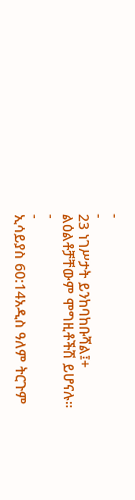-
-
23 ነገሥታት ይንከባከቡሻል፤+
ልዕልቶቻቸውም ሞግዚቶችሽ ይሆናሉ።
-
-
ኢሳይያስ 60:14አዲስ ዓለም ትርጉም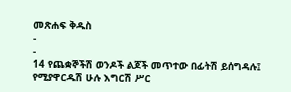መጽሐፍ ቅዱስ
-
-
14 የጨቋኞችሽ ወንዶች ልጆች መጥተው በፊትሽ ይሰግዳሉ፤
የሚያዋርዱሽ ሁሉ እግርሽ ሥር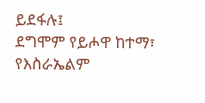ይደፋሉ፤
ደግሞም የይሖዋ ከተማ፣
የእስራኤልም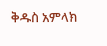ቅዱስ አምላክ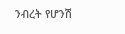ንብረት የሆንሽ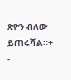ጽዮን ብለው ይጠሩሻል።+
-